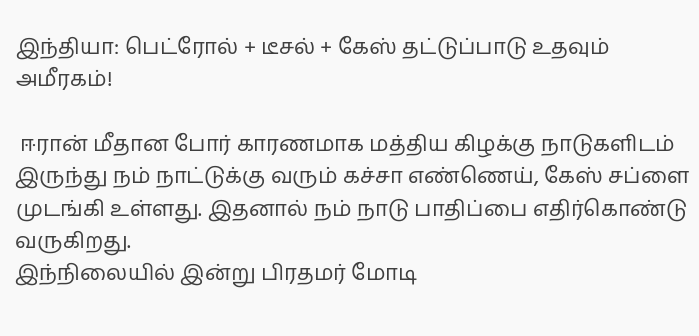இந்தியா: பெட்ரோல் + டீசல் + கேஸ் தட்டுப்பாடு உதவும் அமீரகம்!

 ஈரான் மீதான போர் காரணமாக மத்திய கிழக்கு நாடுகளிடம் இருந்து நம் நாட்டுக்கு வரும் கச்சா எண்ணெய், கேஸ் சப்ளை முடங்கி உள்ளது. இதனால் நம் நாடு பாதிப்பை எதிர்கொண்டு வருகிறது.
இந்நிலையில் இன்று பிரதமர் மோடி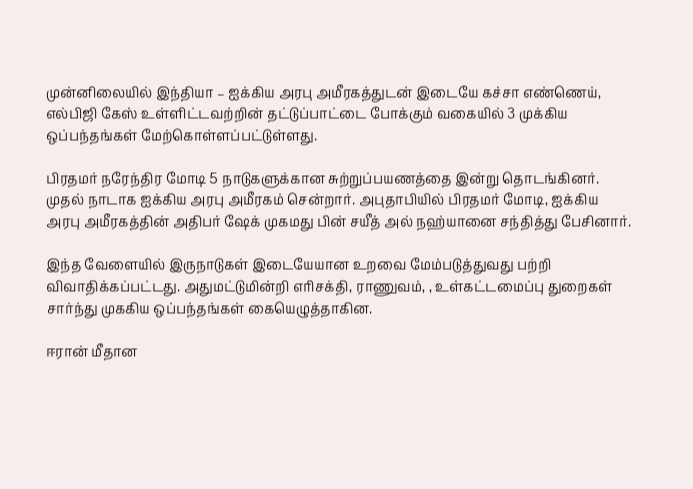முன்னிலையில் இந்தியா – ஐக்கிய அரபு அமீரகத்துடன் இடையே கச்சா எண்ணெய், எல்பிஜி கேஸ் உள்ளிட்டவற்றின் தட்டுப்பாட்டை போக்கும் வகையில் 3 முக்கிய ஒப்பந்தங்கள் மேற்கொள்ளப்பட்டுள்ளது.

பிரதமர் நரேந்திர மோடி 5 நாடுகளுக்கான சுற்றுப்பயணத்தை இன்று தொடங்கினர். முதல் நாடாக ஐக்கிய அரபு அமீரகம் சென்றார். அபுதாபியில் பிரதமர் மோடி, ஐக்கிய அரபு அமீரகத்தின் அதிபர் ஷேக் முகமது பின் சயீத் அல் நஹ்யானை சந்தித்து பேசினார்.

இந்த வேளையில் இருநாடுகள் இடையேயான உறவை மேம்படுத்துவது பற்றி விவாதிக்கப்பட்டது. அதுமட்டுமின்றி எரிசக்தி, ராணுவம், , உள்கட்டமைப்பு துறைகள் சார்ந்து முககிய ஒப்பந்தங்கள் கையெழுத்தாகின.

ஈரான் மீதான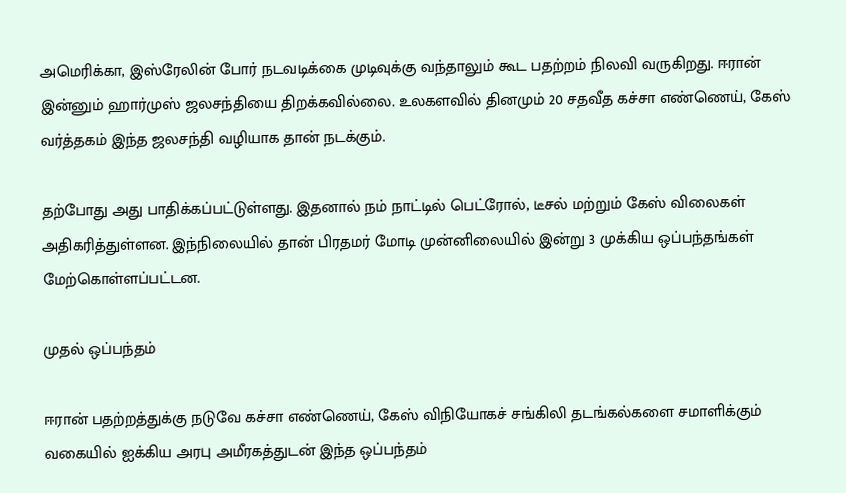அமெரிக்கா, இஸ்ரேலின் போர் நடவடிக்கை முடிவுக்கு வந்தாலும் கூட பதற்றம் நிலவி வருகிறது. ஈரான் இன்னும் ஹார்முஸ் ஜலசந்தியை திறக்கவில்லை. உலகளவில் தினமும் 20 சதவீத கச்சா எண்ணெய், கேஸ் வர்த்தகம் இந்த ஜலசந்தி வழியாக தான் நடக்கும்.

தற்போது அது பாதிக்கப்பட்டுள்ளது. இதனால் நம் நாட்டில் பெட்ரோல், டீசல் மற்றும் கேஸ் விலைகள் அதிகரித்துள்ளன. இந்நிலையில் தான் பிரதமர் மோடி முன்னிலையில் இன்று 3 முக்கிய ஒப்பந்தங்கள் மேற்கொள்ளப்பட்டன.

முதல் ஒப்பந்தம்

ஈரான் பதற்றத்துக்கு நடுவே கச்சா எண்ணெய், கேஸ் விநியோகச் சங்கிலி தடங்கல்களை சமாளிக்கும் வகையில் ஐக்கிய அரபு அமீரகத்துடன் இந்த ஒப்பந்தம்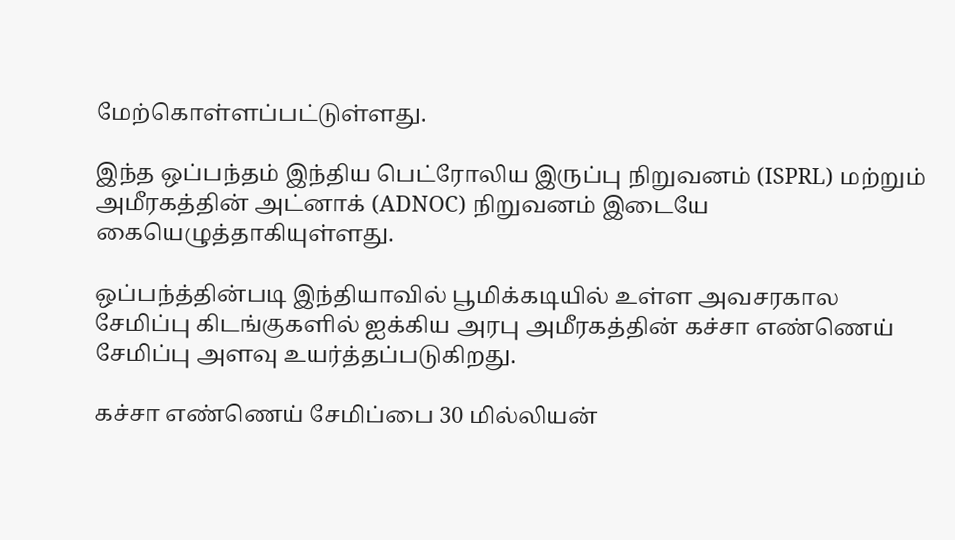மேற்கொள்ளப்பட்டுள்ளது.

இந்த ஒப்பந்தம் இந்திய பெட்ரோலிய இருப்பு நிறுவனம் (ISPRL) மற்றும் அமீரகத்தின் அட்னாக் (ADNOC) நிறுவனம் இடையே கையெழுத்தாகியுள்ளது.

ஒப்பந்த்தின்படி இந்தியாவில் பூமிக்கடியில் உள்ள அவசரகால சேமிப்பு கிடங்குகளில் ஐக்கிய அரபு அமீரகத்தின் கச்சா எண்ணெய் சேமிப்பு அளவு உயர்த்தப்படுகிறது.

கச்சா எண்ணெய் சேமிப்பை 30 மில்லியன்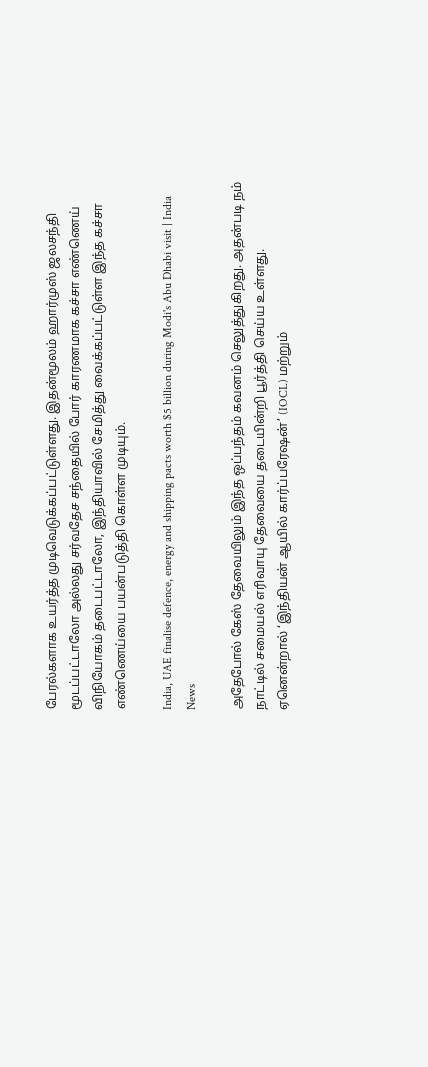பேரல்களாக உயர்த்த முடிவெடுக்கப்பட்டுள்ளது. இதன்மூலம் ஹார்முஸ் ஜலசந்தி மூடப்பட்டாலோ அல்லது சர்வதேச சந்தையில் போர் காரணமாக கச்சா எண்ணெய் விநியோகம் தடைபட்டாலோ, இந்தியாவில் சேமித்து வைக்கப்பட்டுள்ள இந்த கச்சா எண்ணெய்யை பயன்படுத்தி கொள்ள முடியும்.

India, UAE finalise defence, energy and shipping pacts worth $5 billion during Modi's Abu Dhabi visit | India News

அதேபோல் கேஸ் தேவையிலும் இந்த ஒப்பந்தம் கவனம் செலுத்துகிறது. அதன்படி நம் நாட்டில் சமையல் எரிவாயு தேவையை தடையின்றி பூர்த்தி செய்ய உள்ளது. ஏனென்றால் ‘இந்தியன் ஆயில் கார்ப்பரேஷன்’ (IOCL) மற்றும்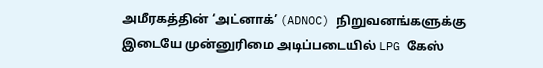அமீரகத்தின் ‘அட்னாக்’ (ADNOC) நிறுவனங்களுக்கு இடையே முன்னுரிமை அடிப்படையில் LPG கேஸ்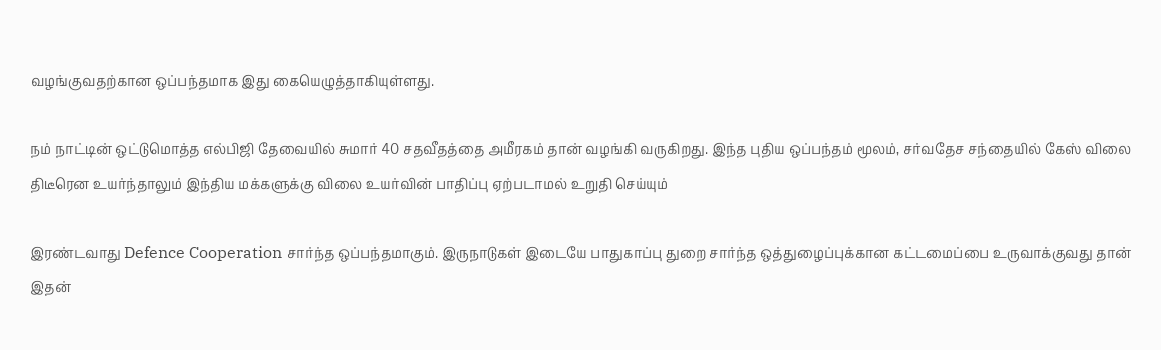வழங்குவதற்கான ஒப்பந்தமாக இது கையெழுத்தாகியுள்ளது.

நம் நாட்டின் ஒட்டுமொத்த எல்பிஜி தேவையில் சுமார் 40 சதவீதத்தை அமீரகம் தான் வழங்கி வருகிறது. இந்த புதிய ஒப்பந்தம் மூலம், சர்வதேச சந்தையில் கேஸ் விலை திடீரென உயர்ந்தாலும் இந்திய மக்களுக்கு விலை உயர்வின் பாதிப்பு ஏற்படாமல் உறுதி செய்யும்

இரண்டவாது Defence Cooperation சார்ந்த ஒப்பந்தமாகும். இருநாடுகள் இடையே பாதுகாப்பு துறை சார்ந்த ஒத்துழைப்புக்கான கட்டமைப்பை உருவாக்குவது தான் இதன்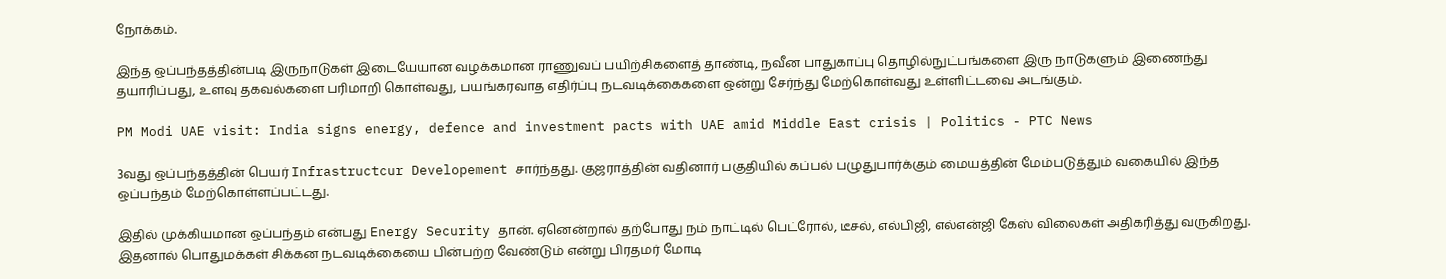நோக்கம்.

இந்த ஒப்பந்தத்தின்படி இருநாடுகள் இடையேயான வழக்கமான ராணுவப் பயிற்சிகளைத் தாண்டி, நவீன பாதுகாப்பு தொழில்நுட்பங்களை இரு நாடுகளும் இணைந்து தயாரிப்பது, உளவு தகவல்களை பரிமாறி கொள்வது, பயங்கரவாத எதிர்ப்பு நடவடிக்கைகளை ஒன்று சேர்ந்து மேற்கொள்வது உள்ளிட்டவை அடங்கும்.

PM Modi UAE visit: India signs energy, defence and investment pacts with UAE amid Middle East crisis | Politics - PTC News

3வது ஒப்பந்தத்தின் பெயர் Infrastructcur Developement சார்ந்தது. குஜராத்தின் வதினார் பகுதியில் கப்பல் பழுதுபார்க்கும் மையத்தின் மேம்படுத்தும் வகையில் இந்த ஒப்பந்தம் மேற்கொள்ளப்பட்டது.

இதில் முக்கியமான ஒப்பந்தம் என்பது Energy Security தான். ஏனென்றால் தற்போது நம் நாட்டில் பெட்ரோல், டீசல், எல்பிஜி, எல்என்ஜி கேஸ் விலைகள் அதிகரித்து வருகிறது. இதனால் பொதுமக்கள் சிக்கன நடவடிக்கையை பின்பற்ற வேண்டும் என்று பிரதமர் மோடி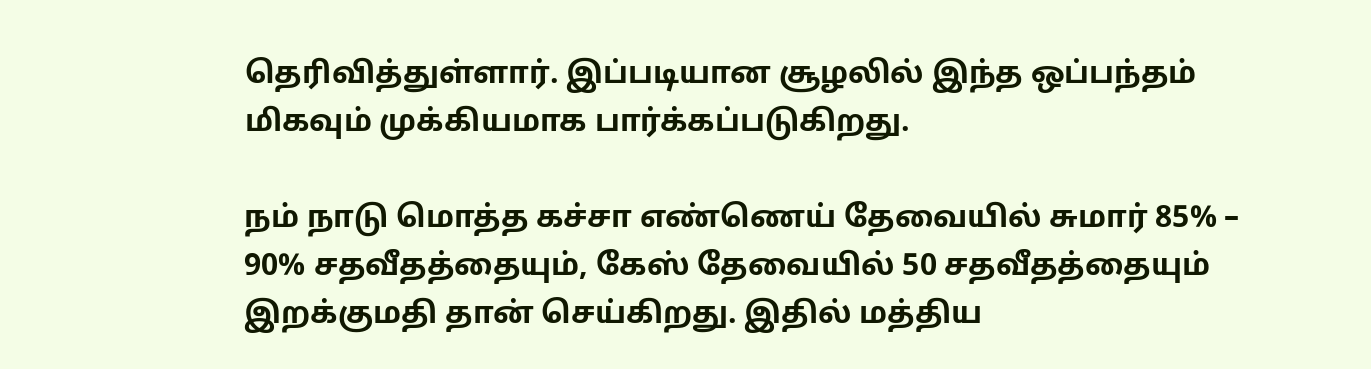தெரிவித்துள்ளார். இப்படியான சூழலில் இந்த ஒப்பந்தம் மிகவும் முக்கியமாக பார்க்கப்படுகிறது.

நம் நாடு மொத்த கச்சா எண்ணெய் தேவையில் சுமார் 85% – 90% சதவீதத்தையும், கேஸ் தேவையில் 50 சதவீதத்தையும் இறக்குமதி தான் செய்கிறது. இதில் மத்திய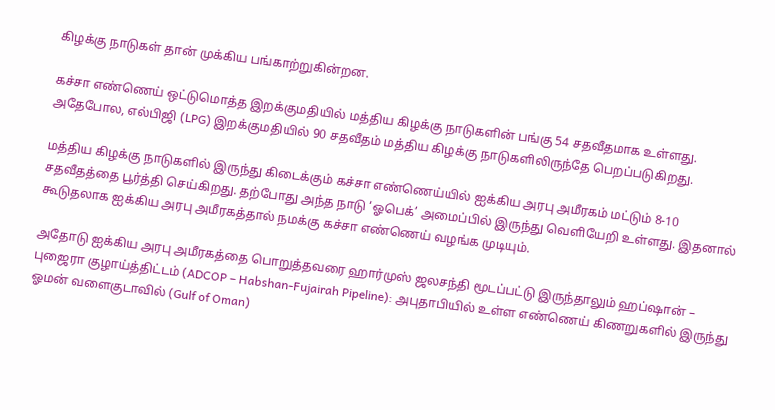கிழக்கு நாடுகள் தான் முக்கிய பங்காற்றுகின்றன.

கச்சா எண்ணெய் ஒட்டுமொத்த இறக்குமதியில் மத்திய கிழக்கு நாடுகளின் பங்கு 54 சதவீதமாக உள்ளது. அதேபோல, எல்பிஜி (LPG) இறக்குமதியில் 90 சதவீதம் மத்திய கிழக்கு நாடுகளிலிருந்தே பெறப்படுகிறது.

மத்திய கிழக்கு நாடுகளில் இருந்து கிடைக்கும் கச்சா எண்ணெய்யில் ஐக்கிய அரபு அமீரகம் மட்டும் 8-10 சதவீதத்தை பூர்த்தி செய்கிறது. தற்போது அந்த நாடு ‘ஓபெக்’ அமைப்பில் இருந்து வெளியேறி உள்ளது. இதனால் கூடுதலாக ஐக்கிய அரபு அமீரகத்தால் நமக்கு கச்சா எண்ணெய் வழங்க முடியும்.

அதோடு ஐக்கிய அரபு அமீரகத்தை பொறுத்தவரை ஹார்முஸ் ஜலசந்தி மூடப்பட்டு இருந்தாலும் ஹப்ஷான் – புஜைரா குழாய்த்திட்டம் (ADCOP – Habshan-Fujairah Pipeline): அபுதாபியில் உள்ள எண்ணெய் கிணறுகளில் இருந்து ஓமன் வளைகுடாவில் (Gulf of Oman)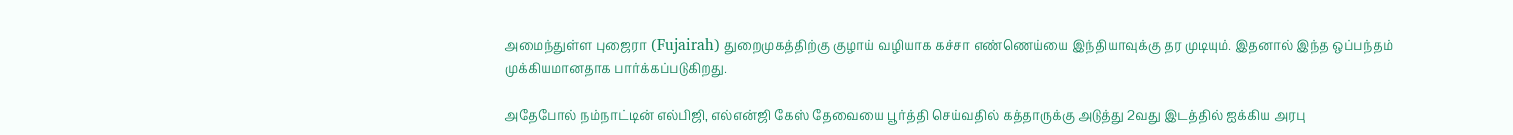அமைந்துள்ள புஜைரா (Fujairah) துறைமுகத்திற்கு குழாய் வழியாக கச்சா எண்ணெய்யை இந்தியாவுக்கு தர முடியும். இதனால் இந்த ஒப்பந்தம் முக்கியமானதாக பார்க்கப்படுகிறது.

அதேபோல் நம்நாட்டின் எல்பிஜி, எல்என்ஜி கேஸ் தேவையை பூர்த்தி செய்வதில் கத்தாருக்கு அடுத்து 2வது இடத்தில் ஐக்கிய அரபு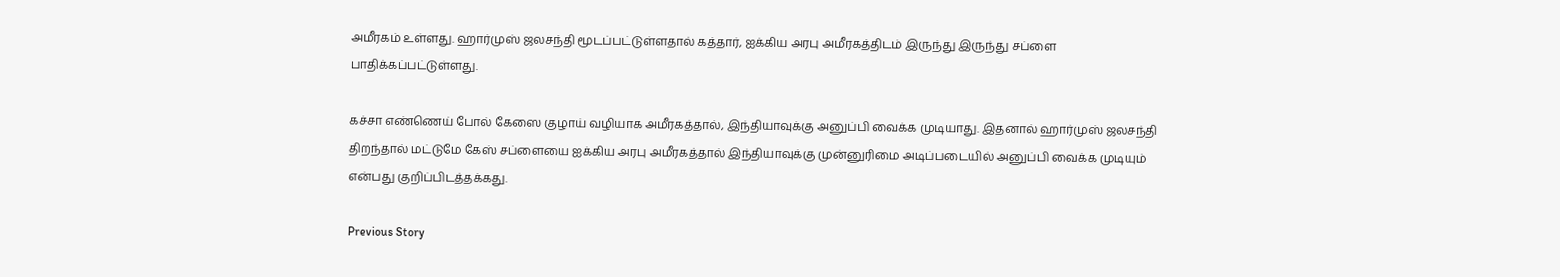அமீரகம் உள்ளது. ஹார்முஸ் ஜலசந்தி மூடப்பட்டுள்ளதால் கத்தார், ஐக்கிய அரபு அமீரகத்திடம் இருந்து இருந்து சப்ளை பாதிக்கப்பட்டுள்ளது.

கச்சா எண்ணெய் போல் கேஸை குழாய் வழியாக அமீரகத்தால், இந்தியாவுக்கு அனுப்பி வைக்க முடியாது. இதனால் ஹார்முஸ் ஜலசந்தி திறந்தால் மட்டுமே கேஸ் சப்ளையை ஐக்கிய அரபு அமீரகத்தால் இந்தியாவுக்கு முன்னுரிமை அடிப்படையில் அனுப்பி வைக்க முடியும் என்பது குறிப்பிடத்தக்கது.

Previous Story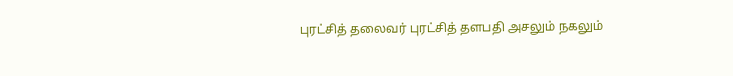புரட்சித் தலைவர் புரட்சித் தளபதி அசலும் நகலும்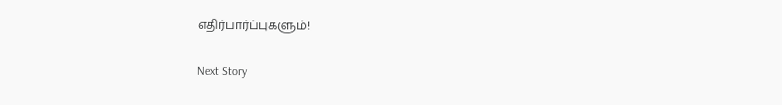எதிர்பார்ப்புகளும்!

Next Story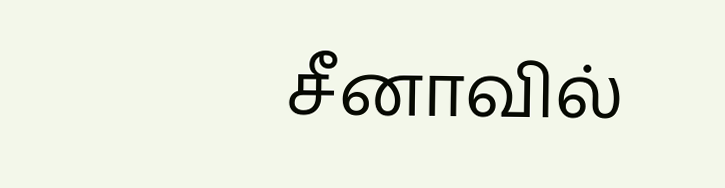சீனாவில்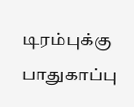டிரம்புக்கு பாதுகாப்பு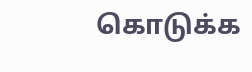கொடுக்க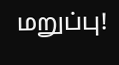மறுப்பு!